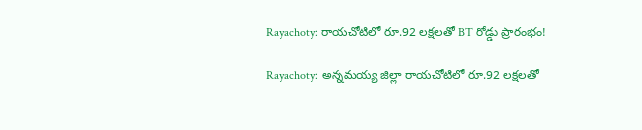Rayachoty: రాయచోటిలో రూ.92 లక్షలతో BT రోడ్డు ప్రారంభం!

Rayachoty: అన్నమయ్య జిల్లా రాయచోటిలో రూ.92 లక్షలతో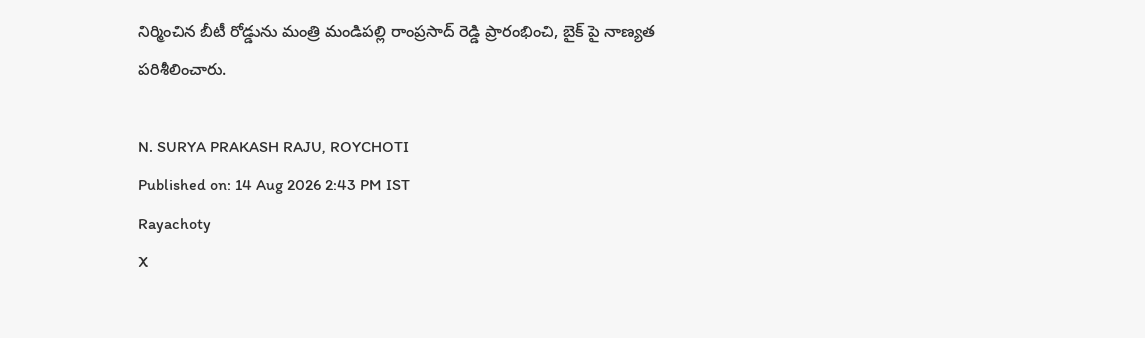నిర్మించిన బీటీ రోడ్డును మంత్రి మండిపల్లి రాంప్రసాద్ రెడ్డి ప్రారంభించి, బైక్ పై నాణ్యత పరిశీలించారు.

N. SURYA PRAKASH RAJU, ROYCHOTI
Published on: 14 Aug 2026 2:43 PM IST
Rayachoty
X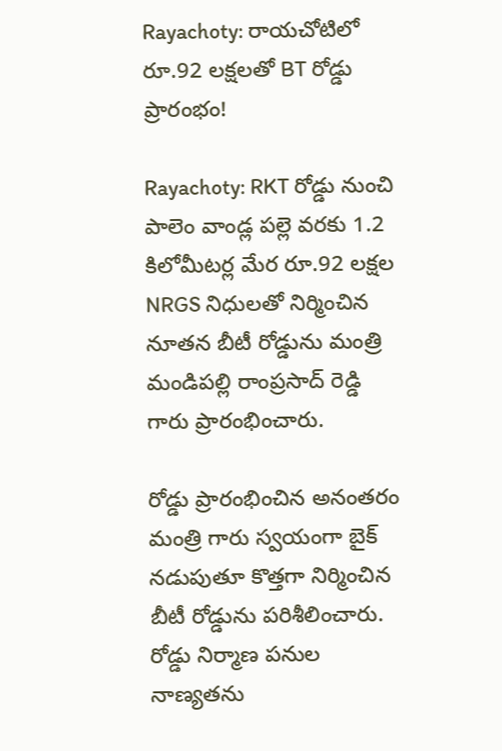Rayachoty: రాయచోటిలో రూ.92 లక్షలతో BT రోడ్డు ప్రారంభం!

Rayachoty: RKT రోడ్డు నుంచి పాలెం వాండ్ల పల్లె వరకు 1.2 కిలోమీటర్ల మేర రూ.92 లక్షల NRGS నిధులతో నిర్మించిన నూతన బీటీ రోడ్డును మంత్రి మండిపల్లి రాంప్రసాద్ రెడ్డి గారు ప్రారంభించారు.

రోడ్డు ప్రారంభించిన అనంతరం మంత్రి గారు స్వయంగా బైక్ నడుపుతూ కొత్తగా నిర్మించిన బీటీ రోడ్డును పరిశీలించారు. రోడ్డు నిర్మాణ పనుల నాణ్యతను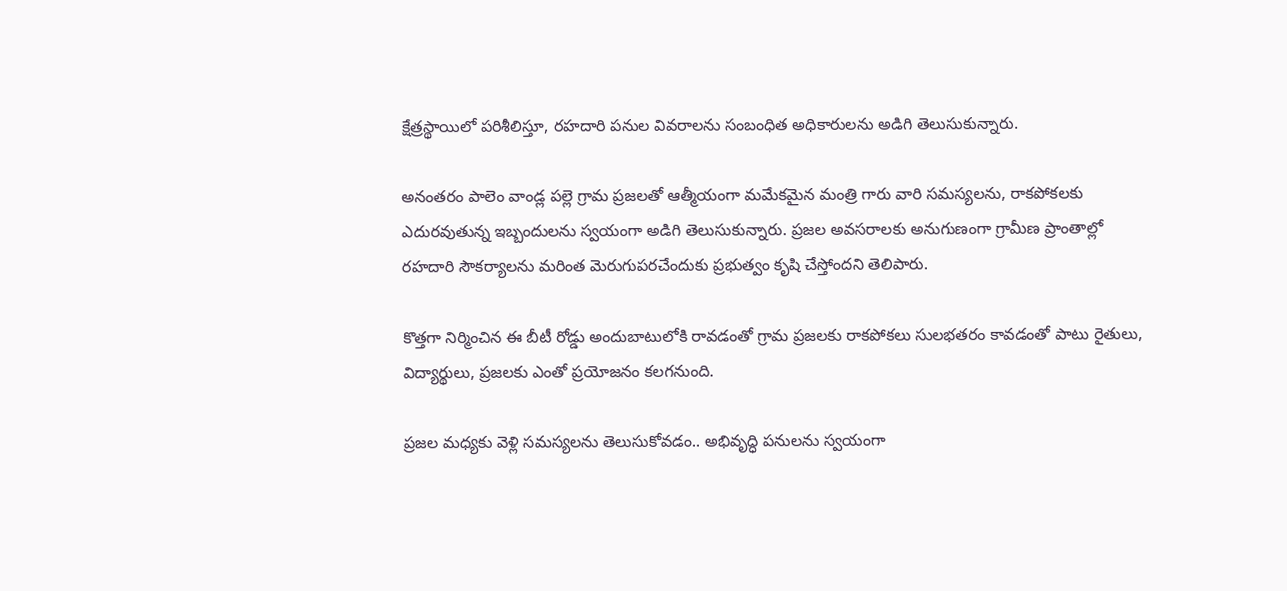క్షేత్రస్థాయిలో పరిశీలిస్తూ, రహదారి పనుల వివరాలను సంబంధిత అధికారులను అడిగి తెలుసుకున్నారు.

అనంతరం పాలెం వాండ్ల పల్లె గ్రామ ప్రజలతో ఆత్మీయంగా మమేకమైన మంత్రి గారు వారి సమస్యలను, రాకపోకలకు ఎదురవుతున్న ఇబ్బందులను స్వయంగా అడిగి తెలుసుకున్నారు. ప్రజల అవసరాలకు అనుగుణంగా గ్రామీణ ప్రాంతాల్లో రహదారి సౌకర్యాలను మరింత మెరుగుపరచేందుకు ప్రభుత్వం కృషి చేస్తోందని తెలిపారు.

కొత్తగా నిర్మించిన ఈ బీటీ రోడ్డు అందుబాటులోకి రావడంతో గ్రామ ప్రజలకు రాకపోకలు సులభతరం కావడంతో పాటు రైతులు, విద్యార్థులు, ప్రజలకు ఎంతో ప్రయోజనం కలగనుంది.

ప్రజల మధ్యకు వెళ్లి సమస్యలను తెలుసుకోవడం.. అభివృద్ధి పనులను స్వయంగా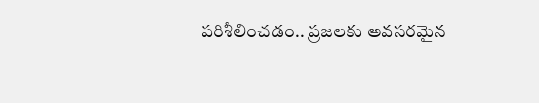పరిశీలించడం.. ప్రజలకు అవసరమైన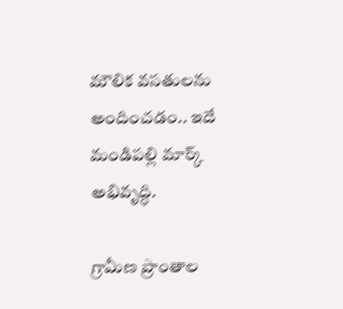మౌలిక వసతులను అందించడం.. ఇదే మండిపల్లి మార్క్ అభివృద్ధి.

గ్రామీణ ప్రాంతాల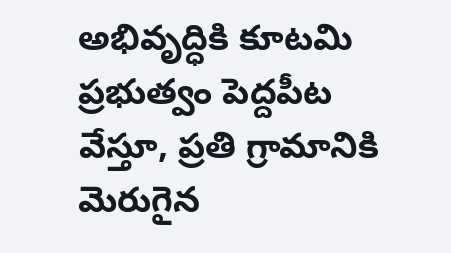అభివృద్ధికి కూటమి ప్రభుత్వం పెద్దపీట వేస్తూ, ప్రతి గ్రామానికి మెరుగైన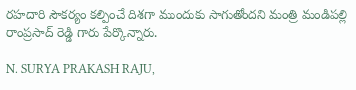రహదారి సౌకర్యం కల్పించే దిశగా ముందుకు సాగుతోందని మంత్రి మండిపల్లి రాంప్రసాద్ రెడ్డి గారు పేర్కొన్నారు.

N. SURYA PRAKASH RAJU,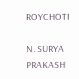ROYCHOTI

N. SURYA PRAKASH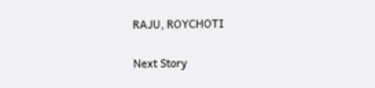RAJU, ROYCHOTI

Next Story